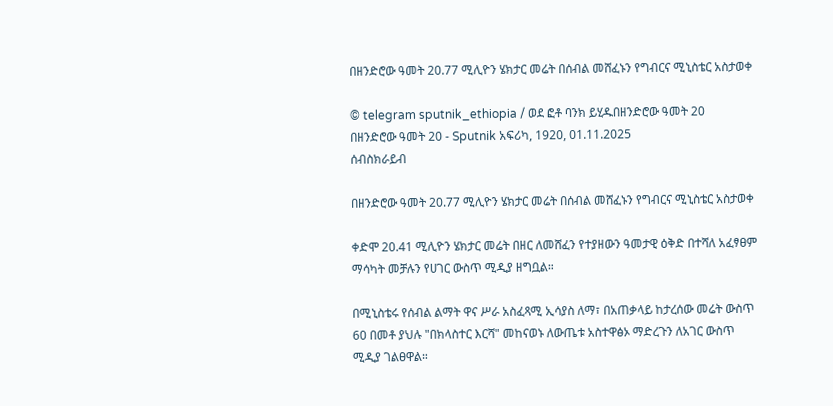በዘንድሮው ዓመት 20.77 ሚሊዮን ሄክታር መሬት በሰብል መሸፈኑን የግብርና ሚኒስቴር አስታወቀ

© telegram sputnik_ethiopia / ወደ ፎቶ ባንክ ይሂዱበዘንድሮው ዓመት 20
በዘንድሮው ዓመት 20 - Sputnik አፍሪካ, 1920, 01.11.2025
ሰብስክራይብ

በዘንድሮው ዓመት 20.77 ሚሊዮን ሄክታር መሬት በሰብል መሸፈኑን የግብርና ሚኒስቴር አስታወቀ

ቀድሞ 20.41 ሚሊዮን ሄክታር መሬት በዘር ለመሸፈን የተያዘውን ዓመታዊ ዕቅድ በተሻለ አፈፃፀም ማሳካት መቻሉን የሀገር ውስጥ ሚዲያ ዘግቧል።

በሚኒስቴሩ የሰብል ልማት ዋና ሥራ አስፈጻሚ ኢሳያስ ለማ፣ በአጠቃላይ ከታረሰው መሬት ውስጥ 60 በመቶ ያህሉ "በክላስተር እርሻ" መከናወኑ ለውጤቱ አስተዋፅኦ ማድረጉን ለአገር ውስጥ ሚዲያ ገልፀዋል።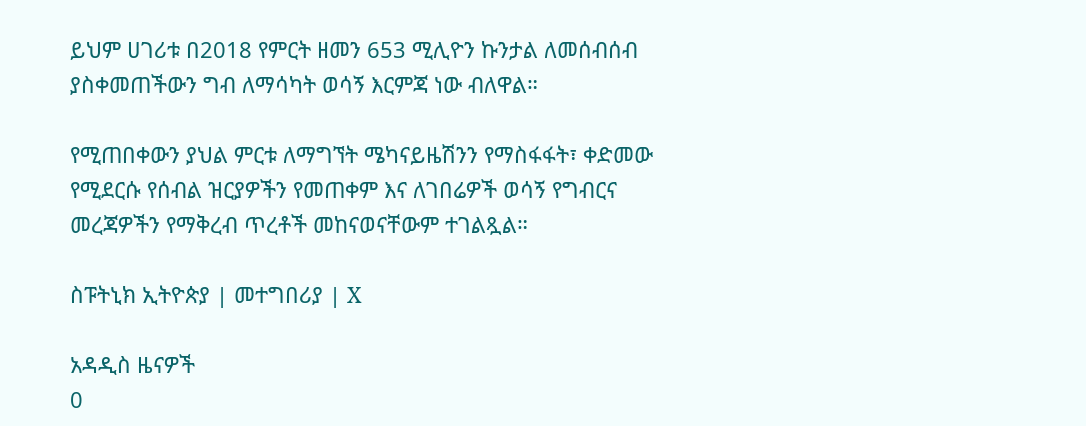ይህም ሀገሪቱ በ2018 የምርት ዘመን 653 ሚሊዮን ኩንታል ለመሰብሰብ ያስቀመጠችውን ግብ ለማሳካት ወሳኝ እርምጃ ነው ብለዋል።

የሚጠበቀውን ያህል ምርቱ ለማግኘት ሜካናይዜሽንን የማስፋፋት፣ ቀድመው የሚደርሱ የሰብል ዝርያዎችን የመጠቀም እና ለገበሬዎች ወሳኝ የግብርና መረጃዎችን የማቅረብ ጥረቶች መከናወናቸውም ተገልጿል።

ስፑትኒክ ኢትዮጵያ | መተግበሪያ | X

አዳዲስ ዜናዎች
0